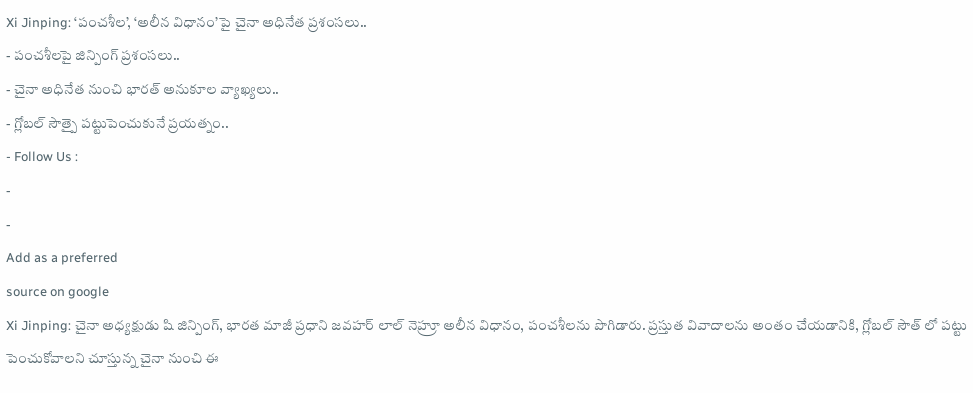Xi Jinping: ‘పంచశీల’, ‘అలీన విధానం’పై చైనా అధినేత ప్రశంసలు..
- పంచశీలపై జిన్పింగ్ ప్రశంసలు..
- చైనా అధినేత నుంచి భారత్ అనుకూల వ్యాఖ్యలు..
- గ్లోబల్ సౌత్పై పట్టుపెంచుకునే ప్రయత్నం..
- Follow Us :
-
-
Add as a preferred
source on google
Xi Jinping: చైనా అధ్యక్షుడు షి జిన్పింగ్, భారత మాజీ ప్రధాని జవహర్ లాల్ నెహ్రూ అలీన విధానం, పంచశీలను పొగిడారు. ప్రస్తుత వివాదాలను అంతం చేయడానికి, గ్లోబల్ సౌత్ లో పట్టు పెంచుకోవాలని చూస్తున్న చైనా నుంచి ఈ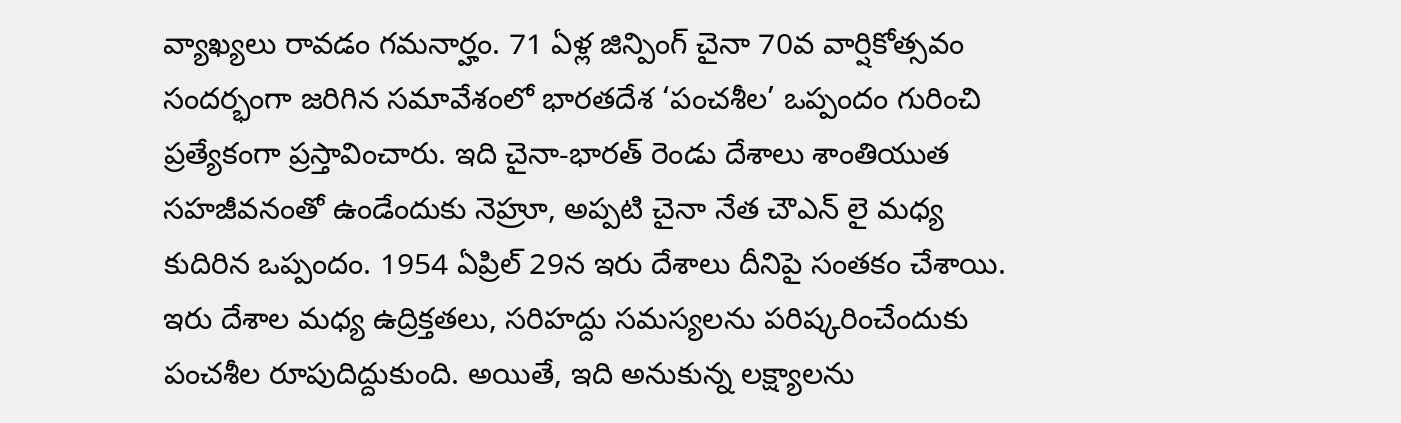వ్యాఖ్యలు రావడం గమనార్హం. 71 ఏళ్ల జిన్పింగ్ చైనా 70వ వార్షికోత్సవం సందర్భంగా జరిగిన సమావేశంలో భారతదేశ ‘పంచశీల’ ఒప్పందం గురించి ప్రత్యేకంగా ప్రస్తావించారు. ఇది చైనా-భారత్ రెండు దేశాలు శాంతియుత సహజీవనంతో ఉండేందుకు నెహ్రూ, అప్పటి చైనా నేత చౌఎన్ లై మధ్య కుదిరిన ఒప్పందం. 1954 ఏప్రిల్ 29న ఇరు దేశాలు దీనిపై సంతకం చేశాయి. ఇరు దేశాల మధ్య ఉద్రిక్తతలు, సరిహద్దు సమస్యలను పరిష్కరించేందుకు పంచశీల రూపుదిద్దుకుంది. అయితే, ఇది అనుకున్న లక్ష్యాలను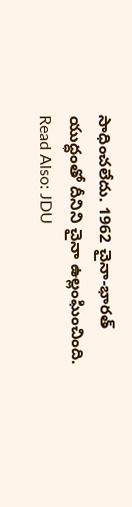సాధించలేదు. 1962 చైనా-భారత్ యుద్ధంతో దీనిని చైనా ఉల్లంఘించింది.
Read Also: JDU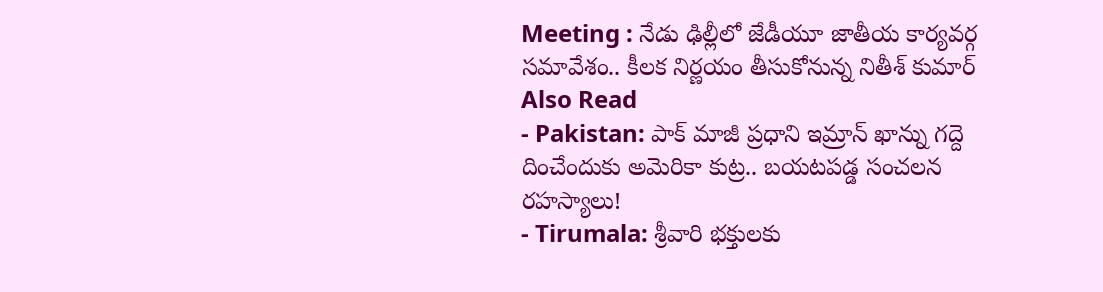Meeting : నేడు ఢిల్లీలో జేడీయూ జాతీయ కార్యవర్గ సమావేశం.. కీలక నిర్ణయం తీసుకోనున్న నితీశ్ కుమార్
Also Read
- Pakistan: పాక్ మాజీ ప్రధాని ఇమ్రాన్ ఖాన్ను గద్దె దించేందుకు అమెరికా కుట్ర.. బయటపడ్డ సంచలన రహస్యాలు!
- Tirumala: శ్రీవారి భక్తులకు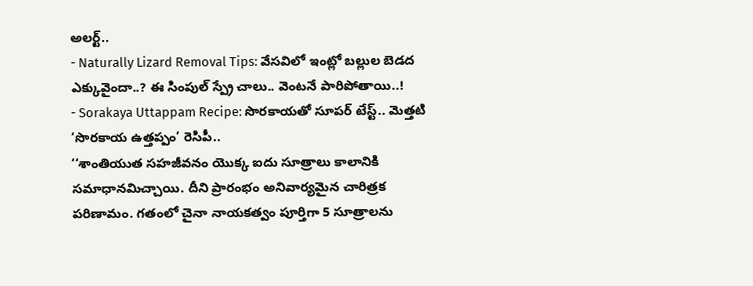అలర్ట్..
- Naturally Lizard Removal Tips: వేసవిలో ఇంట్లో బల్లుల బెడద ఎక్కువైందా..? ఈ సింపుల్ స్ప్రే చాలు.. వెంటనే పారిపోతాయి..!
- Sorakaya Uttappam Recipe: సొరకాయతో సూపర్ టేస్ట్.. మెత్తటి ‘సొరకాయ ఉత్తప్పం’ రెసిపీ..
‘‘శాంతియుత సహజీవనం యొక్క ఐదు సూత్రాలు కాలానికి సమాధానమిచ్చాయి. దీని ప్రారంభం అనివార్యమైన చారిత్రక పరిణామం. గతంలో చైనా నాయకత్వం పూర్తిగా 5 సూత్రాలను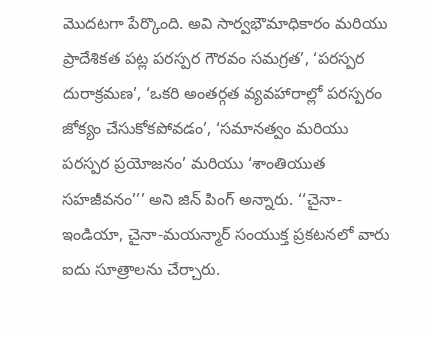మొదటగా పేర్కొంది. అవి సార్వభౌమాధికారం మరియు ప్రాదేశికత పట్ల పరస్పర గౌరవం సమగ్రత’, ‘పరస్పర దురాక్రమణ’, ‘ఒకరి అంతర్గత వ్యవహారాల్లో పరస్పరం జోక్యం చేసుకోకపోవడం’, ‘సమానత్వం మరియు పరస్పర ప్రయోజనం’ మరియు ‘శాంతియుత సహజీవనం’’’ అని జిన్ పింగ్ అన్నారు. ‘‘చైనా-ఇండియా, చైనా-మయన్మార్ సంయుక్త ప్రకటనలో వారు ఐదు సూత్రాలను చేర్చారు.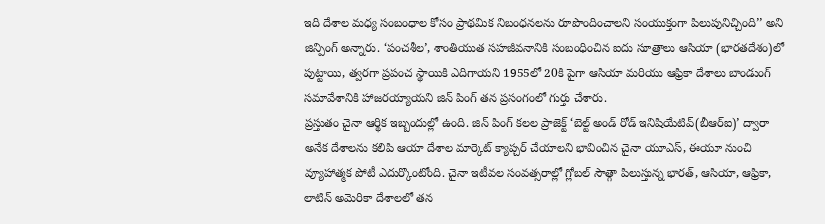ఇది దేశాల మధ్య సంబంధాల కోసం ప్రాథమిక నిబంధనలను రూపొందించాలని సంయుక్తంగా పిలుపునిచ్చింది’’ అని జిన్పింగ్ అన్నారు. ‘పంచశీల’, శాంతియుత సహజీవనానికి సంబంధించిన ఐదు సూత్రాలు ఆసియా (భారతదేశం)లో పుట్టాయి, త్వరగా ప్రపంచ స్థాయికి ఎదిగాయని 1955లో 20కి పైగా ఆసియా మరియు ఆఫ్రికా దేశాలు బాండుంగ్ సమావేశానికి హాజరయ్యాయని జిన్ పింగ్ తన ప్రసంగంలో గుర్తు చేశారు.
ప్రస్తుతం చైనా ఆర్థిక ఇబ్బందుల్లో ఉంది. జిన్ పింగ్ కలల ప్రాజెక్ట్ ‘బెల్ట్ అండ్ రోడ్ ఇనిషియేటివ్(బీఆర్ఐ)’ ద్వారా అనేక దేశాలను కలిపి ఆయా దేశాల మార్కెట్ క్యాప్చర్ చేయాలని భావించిన చైనా యూఎస్, ఈయూ నుంచి వ్యూహాత్మక పోటీ ఎదుర్కొంటోంది. చైనా ఇటీవల సంవత్సరాల్లో గ్లోబల్ సౌత్గా పిలుస్తున్న భారత్, ఆసియా, ఆఫ్రికా, లాటిన్ అమెరికా దేశాలలో తన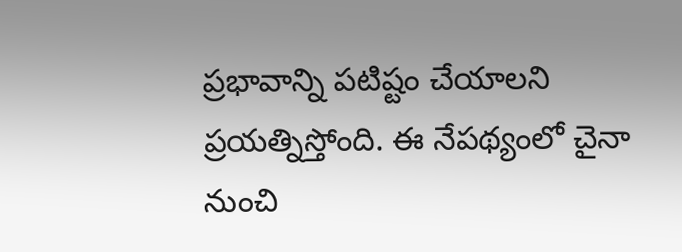ప్రభావాన్ని పటిష్టం చేయాలని ప్రయత్నిస్తోంది. ఈ నేపథ్యంలో చైనా నుంచి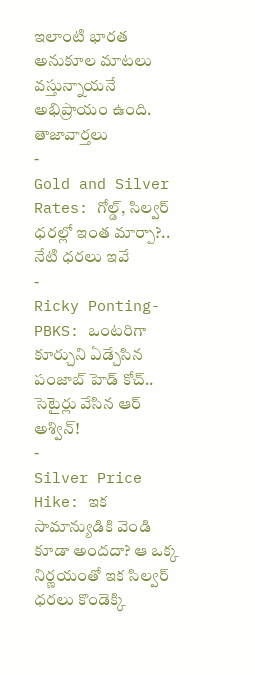ఇలాంటి భారత అనుకూల మాటలు వస్తున్నాయనే అభిప్రాయం ఉంది.
తాజావార్తలు
-
Gold and Silver Rates: గోల్డ్, సిల్వర్ ధరల్లో ఇంత మార్పా?.. నేటి ధరలు ఇవే
-
Ricky Ponting-PBKS: ఒంటరిగా కూర్చుని ఏడ్చేసిన పంజాబ్ హెడ్ కోచ్.. సెటైర్లు వేసిన ఆర్ అశ్విన్!
-
Silver Price Hike: ఇక సామాన్యుడికి వెండి కూడా అందదా? ఆ ఒక్క నిర్ణయంతో ఇక సిల్వర్ ధరలు కొండెక్కి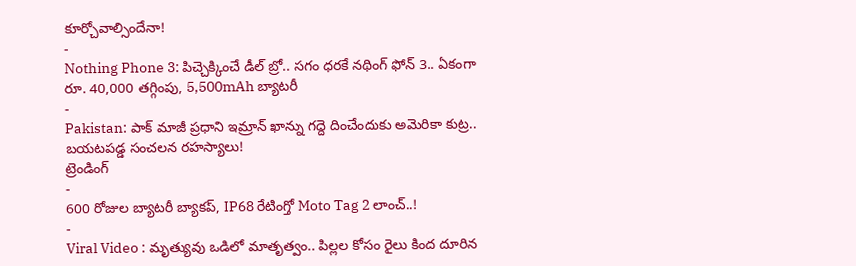కూర్చోవాల్సిందేనా!
-
Nothing Phone 3: పిచ్చెక్కించే డీల్ బ్రో.. సగం ధరకే నథింగ్ ఫోన్ 3.. ఏకంగా రూ. 40,000 తగ్గింపు, 5,500mAh బ్యాటరీ
-
Pakistan: పాక్ మాజీ ప్రధాని ఇమ్రాన్ ఖాన్ను గద్దె దించేందుకు అమెరికా కుట్ర.. బయటపడ్డ సంచలన రహస్యాలు!
ట్రెండింగ్
-
600 రోజుల బ్యాటరీ బ్యాకప్, IP68 రేటింగ్తో Moto Tag 2 లాంచ్..!
-
Viral Video : మృత్యువు ఒడిలో మాతృత్వం.. పిల్లల కోసం రైలు కింద దూరిన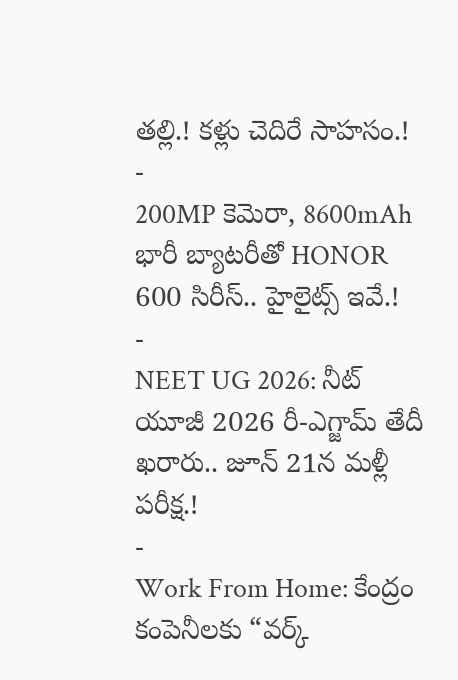తల్లి.! కళ్లు చెదిరే సాహసం.!
-
200MP కెమెరా, 8600mAh భారీ బ్యాటరీతో HONOR 600 సిరీస్.. హైలైట్స్ ఇవే.!
-
NEET UG 2026: నీట్ యూజీ 2026 రీ-ఎగ్జామ్ తేదీ ఖరారు.. జూన్ 21న మళ్లీ పరీక్ష.!
-
Work From Home: కేంద్రం కంపెనీలకు “వర్క్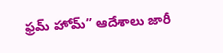ఫ్రమ్ హోమ్” ఆదేశాలు జారీ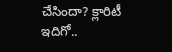చేసిందా? క్లారిటీ ఇదిగో..